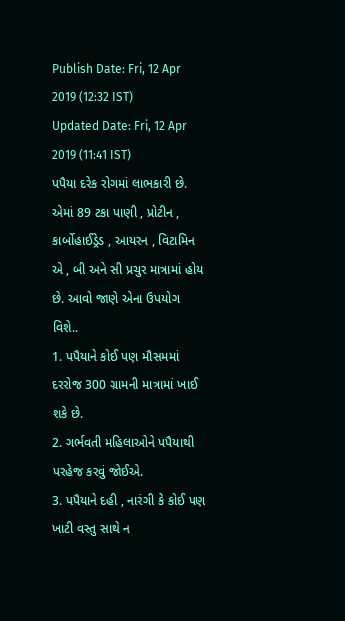Publish Date: Fri, 12 Apr 2019 (12:32 IST)
Updated Date: Fri, 12 Apr 2019 (11:41 IST)
પપૈયા દરેક રોગમાં લાભકારી છે. એમાં 89 ટકા પાણી , પ્રોટીન , કાર્બોહાઈડ્રેડ , આયરન , વિટામિન એ , બી અને સી પ્રચુર માત્રામાં હોય છે. આવો જાણે એના ઉપયોગ વિશે..
1. પપૈયાને કોઈ પણ મૌસમમાં દરરોજ 300 ગ્રામની માત્રામાં ખાઈ શકે છે.
2. ગર્ભવતી મહિલાઓને પપૈયાથી પરહેજ કરવું જોઈએ.
3. પપૈયાને દહી , નારંગી કે કોઈ પણ ખાટી વસ્તુ સાથે ન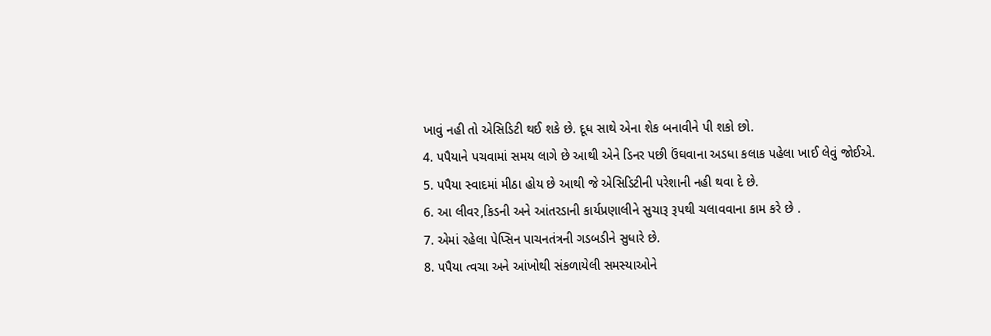ખાવું નહી તો એસિડિટી થઈ શકે છે. દૂધ સાથે એના શેક બનાવીને પી શકો છો.
4. પપૈયાને પચવામાં સમય લાગે છે આથી એને ડિનર પછી ઉંઘવાના અડધા કલાક પહેલા ખાઈ લેવું જોઈએ.
5. પપૈયા સ્વાદમાં મીઠા હોય છે આથી જે એસિડિટીની પરેશાની નહી થવા દે છે.
6. આ લીવર,કિડની અને આંતરડાની કાર્યપ્રણાલીને સુચારૂ રૂપથી ચલાવવાના કામ કરે છે .
7. એમાં રહેલા પેપ્સિન પાચનતંત્રની ગડબડીને સુધારે છે.
8. પપૈયા ત્વચા અને આંખોથી સંકળાયેલી સમસ્યાઓને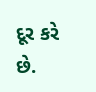દૂર કરે છે.